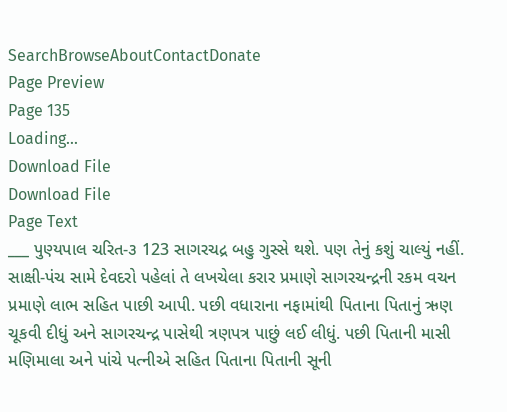SearchBrowseAboutContactDonate
Page Preview
Page 135
Loading...
Download File
Download File
Page Text
___ પુણ્યપાલ ચરિત-૩ 123 સાગરચદ્ર બહુ ગુસ્સે થશે. પણ તેનું કશું ચાલ્યું નહીં. સાક્ષી-પંચ સામે દેવદરો પહેલાં તે લખચેલા કરાર પ્રમાણે સાગરચન્દ્રની રકમ વચન પ્રમાણે લાભ સહિત પાછી આપી. પછી વધારાના નફામાંથી પિતાના પિતાનું ઋણ ચૂકવી દીધું અને સાગરચન્દ્ર પાસેથી ત્રણપત્ર પાછું લઈ લીધું. પછી પિતાની માસી મણિમાલા અને પાંચે પત્નીએ સહિત પિતાના પિતાની સૂની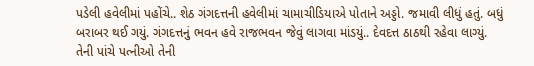પડેલી હવેલીમાં પહોંચે.. શેઠ ગંગદત્તની હવેલીમાં ચામાચીડિયાએ પોતાને અડ્ડો. જમાવી લીધું હતું. બધું બરાબર થઈ ગયું. ગંગદત્તનું ભવન હવે રાજભવન જેવું લાગવા માંડયું.. દેવદત્ત ઠાઠથી રહેવા લાગ્યું. તેની પાંચે પત્નીઓ તેની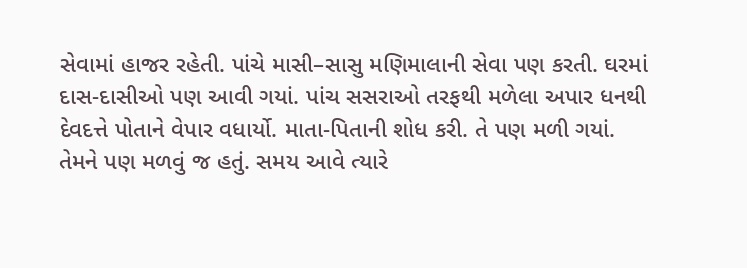સેવામાં હાજર રહેતી. પાંચે માસી–સાસુ મણિમાલાની સેવા પણ કરતી. ઘરમાં દાસ-દાસીઓ પણ આવી ગયાં. પાંચ સસરાઓ તરફથી મળેલા અપાર ધનથી દેવદત્તે પોતાને વેપાર વધાર્યો. માતા-પિતાની શોધ કરી. તે પણ મળી ગયાં. તેમને પણ મળવું જ હતું. સમય આવે ત્યારે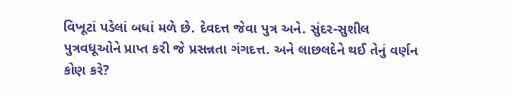વિખૂટાં પડેલાં બધાં મળે છે. દેવદત્ત જેવા પુત્ર અને. સુંદર-સુશીલ પુત્રવધૂઓને પ્રાપ્ત કરી જે પ્રસન્નતા ગંગદત્ત. અને લાછલદેને થઈ તેનું વર્ણન કોણ કરે?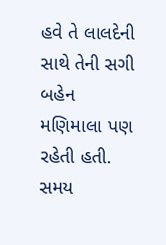હવે તે લાલદેની સાથે તેની સગી બહેન મણિમાલા પણ રહેતી હતી. સમય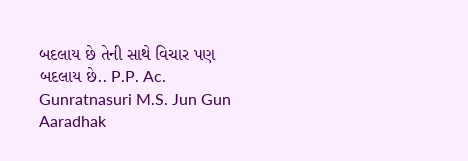બદલાય છે તેની સાથે વિચાર પણ બદલાય છે.. P.P. Ac. Gunratnasuri M.S. Jun Gun Aaradhak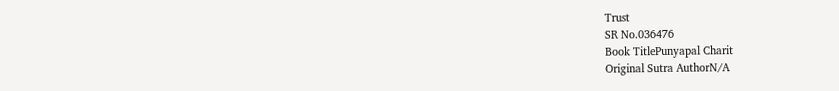Trust
SR No.036476
Book TitlePunyapal Charit
Original Sutra AuthorN/A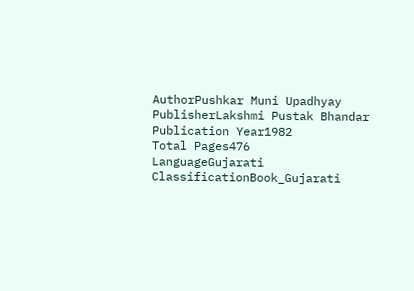AuthorPushkar Muni Upadhyay
PublisherLakshmi Pustak Bhandar
Publication Year1982
Total Pages476
LanguageGujarati
ClassificationBook_Gujarati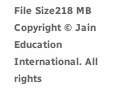File Size218 MB
Copyright © Jain Education International. All rights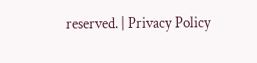reserved. | Privacy Policy